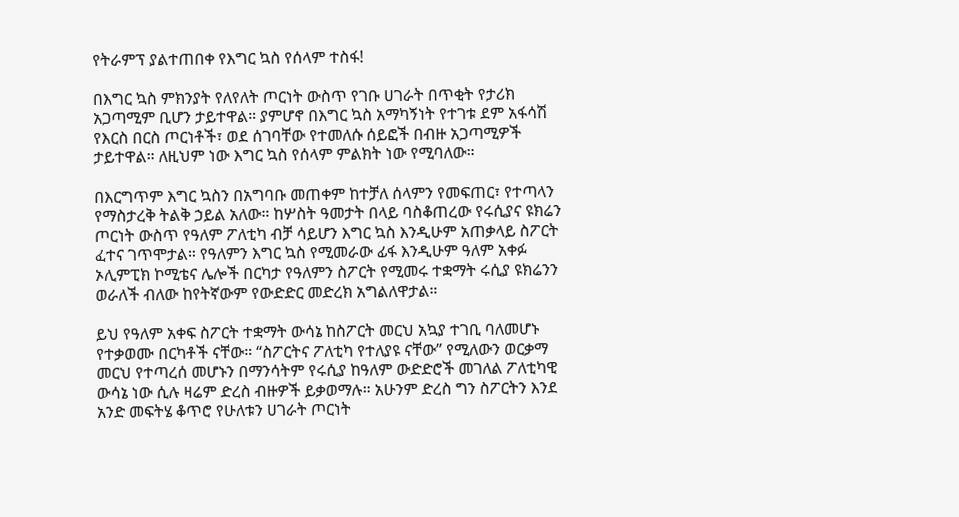የትራምፕ ያልተጠበቀ የእግር ኳስ የሰላም ተስፋ!

በእግር ኳስ ምክንያት የለየለት ጦርነት ውስጥ የገቡ ሀገራት በጥቂት የታሪክ አጋጣሚም ቢሆን ታይተዋል። ያምሆኖ በእግር ኳስ አማካኝነት የተገቱ ደም አፋሳሽ የእርስ በርስ ጦርነቶች፣ ወደ ሰገባቸው የተመለሱ ሰይፎች በብዙ አጋጣሚዎች ታይተዋል። ለዚህም ነው እግር ኳስ የሰላም ምልክት ነው የሚባለው።

በእርግጥም እግር ኳስን በአግባቡ መጠቀም ከተቻለ ሰላምን የመፍጠር፣ የተጣላን የማስታረቅ ትልቅ ኃይል አለው። ከሦስት ዓመታት በላይ ባስቆጠረው የሩሲያና ዩክሬን ጦርነት ውስጥ የዓለም ፖለቲካ ብቻ ሳይሆን እግር ኳስ እንዲሁም አጠቃላይ ስፖርት ፈተና ገጥሞታል። የዓለምን እግር ኳስ የሚመራው ፊፋ እንዲሁም ዓለም አቀፉ ኦሊምፒክ ኮሚቴና ሌሎች በርካታ የዓለምን ስፖርት የሚመሩ ተቋማት ሩሲያ ዩክሬንን ወራለች ብለው ከየትኛውም የውድድር መድረክ አግልለዋታል።

ይህ የዓለም አቀፍ ስፖርት ተቋማት ውሳኔ ከስፖርት መርህ አኳያ ተገቢ ባለመሆኑ የተቃወሙ በርካቶች ናቸው። “ስፖርትና ፖለቲካ የተለያዩ ናቸው” የሚለውን ወርቃማ መርህ የተጣረሰ መሆኑን በማንሳትም የሩሲያ ከዓለም ውድድሮች መገለል ፖለቲካዊ ውሳኔ ነው ሲሉ ዛሬም ድረስ ብዙዎች ይቃወማሉ። አሁንም ድረስ ግን ስፖርትን እንደ አንድ መፍትሄ ቆጥሮ የሁለቱን ሀገራት ጦርነት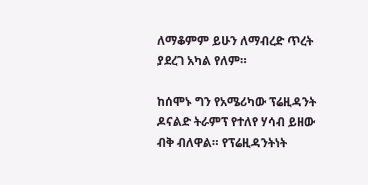ለማቆምም ይሁን ለማብረድ ጥረት ያደረገ አካል የለም።

ከሰሞኑ ግን የአሜሪካው ፕሬዚዳንት ዶናልድ ትራምፕ የተለየ ሃሳብ ይዘው ብቅ ብለዋል። የፕሬዚዳንትነት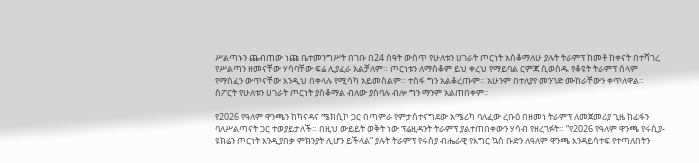ሥልጣኑን ጨብጠው ነጩ ቤተመንግሥት በገቡ በ24 ሰዓት ውስጥ የሁለቱን ሀገራት ጦርነት አስቆማለሁ ያሉት ትራምፕ ከመቶ ከቀናት በተሻገረ የሥልጣን ዘመናቸው ሃሳባቸው ፍሬ ሊያፈራ አልቻለም። ጦርነቱን ለማስቆም ይህ ቀረህ የማይባል ርምጃ ሲወስዱ የቆዩት ትራምፕ ሰላም የማስፈን ውጥናቸው እንዲህ በቀላሉ የሚሳካ አይመስልም። ተስፋ ግን አልቆረጡም። አሁንም በተለያየ መንገድ ሙከራቸውን ቀጥለዋል። ስፖርት የሁለቱን ሀገራት ጦርነት ያስቆማል ብለው ያስባሉ ብሎ ግን ማንም አልጠበቀም።

የ2026 የዓለም ዋንጫን ከካናዳና ሜክሲኮ ጋር በጣምራ የምታስተናግደው አሜሪካ ባለፈው ረቡዕ በዘመነ ትራምፕ ለመጀመሪያ ጊዜ ከፊፋን ባለሥልጣናት ጋር ተወያይታለች። በዚህ ውይይት ወቅት ነው ፕሬዚዳንት ትራምፕ ያልተጠበቀውን ሃሳብ የዘረገፉት። “የ2026 የዓለም ዋንጫ የሩሲያ-ዩክሬን ጦርነት እንዲያበቃ ምክንያት ሊሆን ይችላል” ያሉት ትራምፕ የሩስያ ብሔራዊ የእግር ኳስ ቡድን ለዓለም ዋንጫ እንዳይሳተፍ የተጣለበትን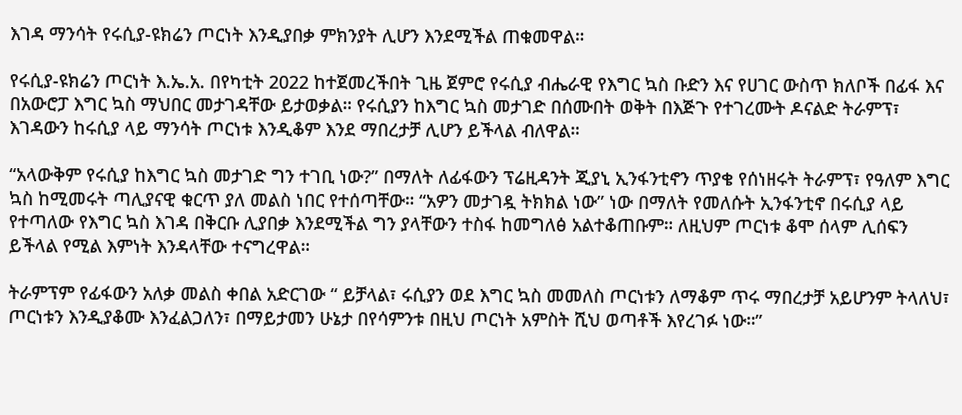እገዳ ማንሳት የሩሲያ-ዩክሬን ጦርነት እንዲያበቃ ምክንያት ሊሆን እንደሚችል ጠቁመዋል።

የሩሲያ-ዩክሬን ጦርነት እ.ኤ.አ. በየካቲት 2022 ከተጀመረችበት ጊዜ ጀምሮ የሩሲያ ብሔራዊ የእግር ኳስ ቡድን እና የሀገር ውስጥ ክለቦች በፊፋ እና በአውሮፓ እግር ኳስ ማህበር መታገዳቸው ይታወቃል። የሩሲያን ከእግር ኳስ መታገድ በሰሙበት ወቅት በእጅጉ የተገረሙት ዶናልድ ትራምፕ፣ እገዳውን ከሩሲያ ላይ ማንሳት ጦርነቱ እንዲቆም እንደ ማበረታቻ ሊሆን ይችላል ብለዋል።

“አላውቅም የሩሲያ ከእግር ኳስ መታገድ ግን ተገቢ ነው?” በማለት ለፊፋውን ፕሬዚዳንት ጂያኒ ኢንፋንቲኖን ጥያቄ የሰነዘሩት ትራምፕ፣ የዓለም እግር ኳስ ከሚመሩት ጣሊያናዊ ቁርጥ ያለ መልስ ነበር የተሰጣቸው። “አዎን መታገዷ ትክክል ነው” ነው በማለት የመለሱት ኢንፋንቲኖ በሩሲያ ላይ የተጣለው የእግር ኳስ እገዳ በቅርቡ ሊያበቃ እንደሚችል ግን ያላቸውን ተስፋ ከመግለፅ አልተቆጠቡም። ለዚህም ጦርነቱ ቆሞ ሰላም ሊሰፍን ይችላል የሚል እምነት እንዳላቸው ተናግረዋል።

ትራምፕም የፊፋውን አለቃ መልስ ቀበል አድርገው “ ይቻላል፣ ሩሲያን ወደ እግር ኳስ መመለስ ጦርነቱን ለማቆም ጥሩ ማበረታቻ አይሆንም ትላለህ፣ ጦርነቱን እንዲያቆሙ እንፈልጋለን፣ በማይታመን ሁኔታ በየሳምንቱ በዚህ ጦርነት አምስት ሺህ ወጣቶች እየረገፉ ነው።”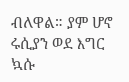ብለዋል። ያም ሆኖ ሩሲያን ወደ እግር ኳሱ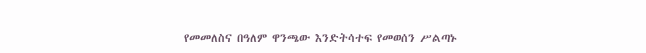የመመለስና በዓለም ዋንጫው እንድትሳተፍ የመወሰን ሥልጣኑ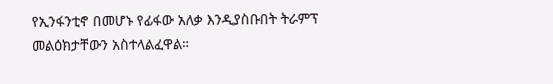የኢንፋንቲኖ በመሆኑ የፊፋው አለቃ እንዲያስቡበት ትራምፕ መልዕክታቸውን አስተላልፈዋል።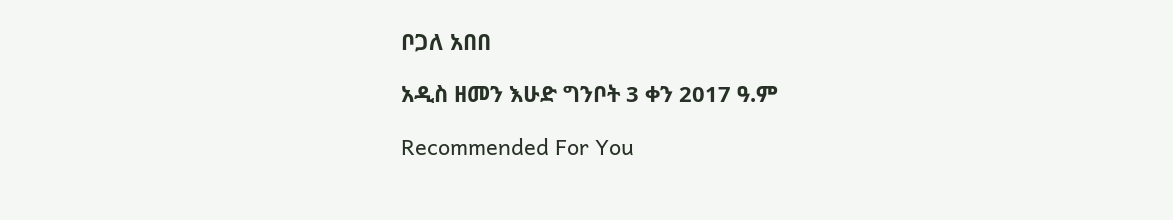ቦጋለ አበበ

አዲስ ዘመን እሁድ ግንቦት 3 ቀን 2017 ዓ.ም

Recommended For You